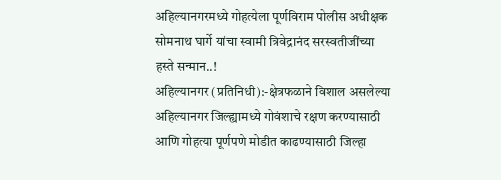अहिल्यानगरमध्ये गोहत्येला पूर्णविराम पोलीस अधीक्षक सोमनाथ घार्गे यांचा स्वामी त्रिवेद्रानंद सरस्वतीजींच्या हस्ते सन्मान..!
अहिल्यानगर (प्रतिनिधी):-क्षेत्रफळाने विशाल असलेल्या अहिल्यानगर जिल्ह्यामध्ये गोवंशाचे रक्षण करण्यासाठी आणि गोहत्या पूर्णपणे मोडीत काढण्यासाठी जिल्हा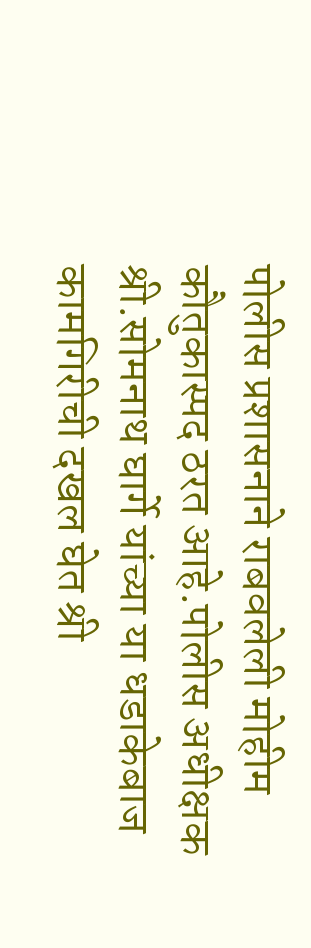पोलीस प्रशासनाने राबवलेली मोहीम कौतुकास्पद ठरत आहे.पोलीस अधीक्षक श्री.सोमनाथ घार्गे यांच्या या धडाकेबाज कामगिरीची दखल घेत श्री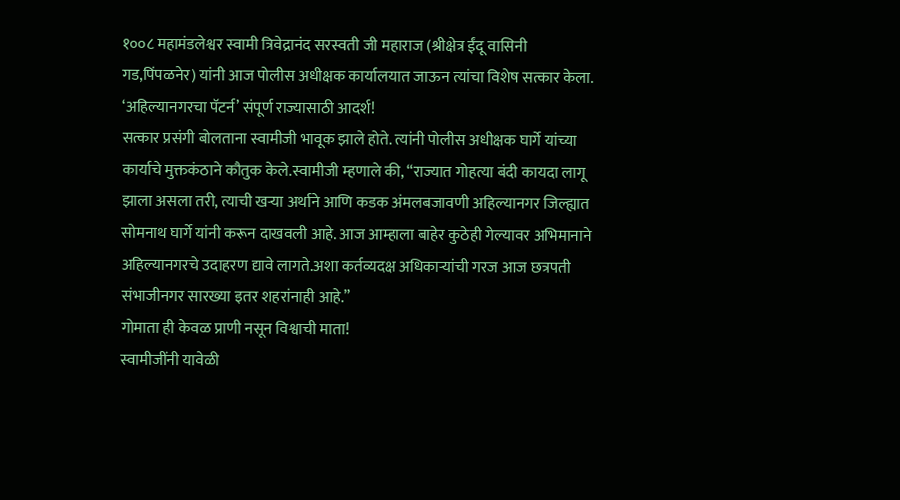१००८ महामंडलेश्वर स्वामी त्रिवेद्रानंद सरस्वती जी महाराज (श्रीक्षेत्र ईंदू वासिनी गड,पिंपळनेर) यांनी आज पोलीस अधीक्षक कार्यालयात जाऊन त्यांचा विशेष सत्कार केला.
‘अहिल्यानगरचा पॅटर्न’ संपूर्ण राज्यासाठी आदर्श!
सत्कार प्रसंगी बोलताना स्वामीजी भावूक झाले होते. त्यांनी पोलीस अधीक्षक घार्गे यांच्या कार्याचे मुक्तकंठाने कौतुक केले.स्वामीजी म्हणाले की, “राज्यात गोहत्या बंदी कायदा लागू झाला असला तरी, त्याची खऱ्या अर्थाने आणि कडक अंमलबजावणी अहिल्यानगर जिल्ह्यात सोमनाथ घार्गे यांनी करून दाखवली आहे. आज आम्हाला बाहेर कुठेही गेल्यावर अभिमानाने अहिल्यानगरचे उदाहरण द्यावे लागते.अशा कर्तव्यदक्ष अधिकाऱ्यांची गरज आज छत्रपती संभाजीनगर सारख्या इतर शहरांनाही आहे.”
गोमाता ही केवळ प्राणी नसून विश्वाची माता!
स्वामीजींनी यावेळी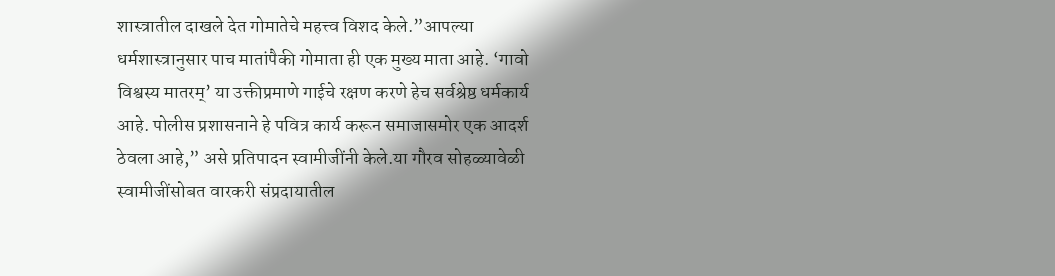शास्त्रातील दाखले देत गोमातेचे महत्त्व विशद केले.”आपल्या धर्मशास्त्रानुसार पाच मातांपैकी गोमाता ही एक मुख्य माता आहे. ‘गावो विश्वस्य मातरम्’ या उक्तीप्रमाणे गाईचे रक्षण करणे हेच सर्वश्रेष्ठ धर्मकार्य आहे. पोलीस प्रशासनाने हे पवित्र कार्य करून समाजासमोर एक आदर्श ठेवला आहे,” असे प्रतिपादन स्वामीजींनी केले.या गौरव सोहळ्यावेळी स्वामीजींसोबत वारकरी संप्रदायातील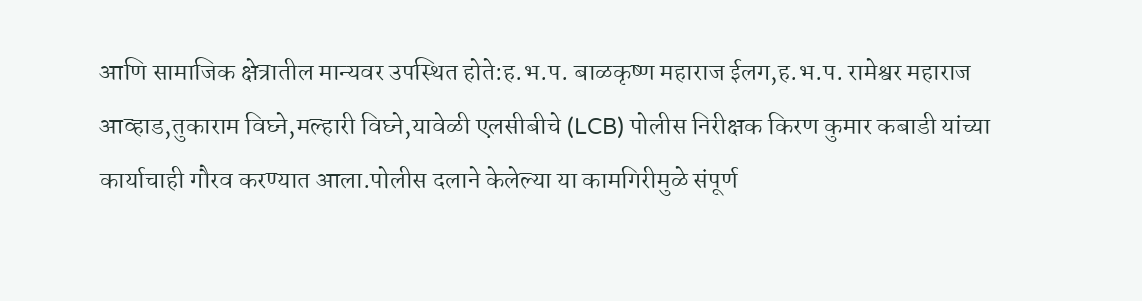आणि सामाजिक क्षेत्रातील मान्यवर उपस्थित होते:ह.भ.प. बाळकृष्ण महाराज ईलग,ह.भ.प. रामेश्वर महाराज आव्हाड,तुकाराम विघ्ने,मल्हारी विघ्ने,यावेळी एलसीबीचे (LCB) पोलीस निरीक्षक किरण कुमार कबाडी यांच्या कार्याचाही गौरव करण्यात आला.पोलीस दलाने केलेल्या या कामगिरीमुळे संपूर्ण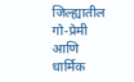जिल्ह्यातील गो-प्रेमी आणि धार्मिक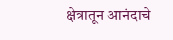क्षेत्रातून आनंदाचे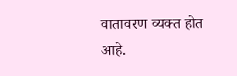वातावरण व्यक्त होत आहे.